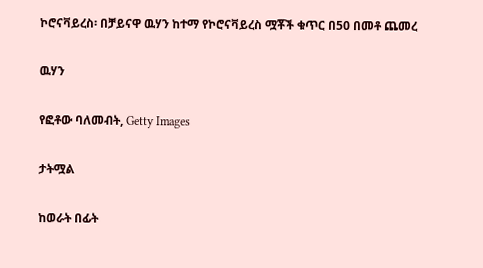ኮሮናቫይረስ፡ በቻይናዋ ዉሃን ከተማ የኮሮናቫይረስ ሟቾች ቁጥር በ50 በመቶ ጨመረ

ዉሃን

የፎቶው ባለመብት, Getty Images

ታትሟል

ከወራት በፊት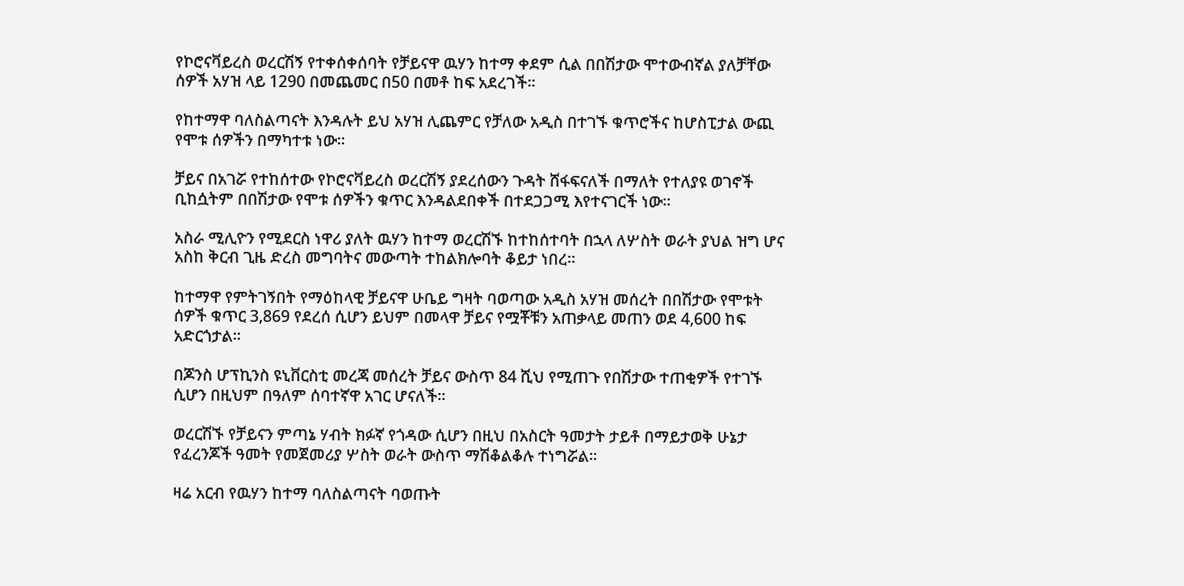የኮሮናቫይረስ ወረርሽኝ የተቀሰቀሰባት የቻይናዋ ዉሃን ከተማ ቀደም ሲል በበሽታው ሞተውብኛል ያለቻቸው ሰዎች አሃዝ ላይ 1290 በመጨመር በ50 በመቶ ከፍ አደረገች።

የከተማዋ ባለስልጣናት እንዳሉት ይህ አሃዝ ሊጨምር የቻለው አዲስ በተገኙ ቁጥሮችና ከሆስፒታል ውጪ የሞቱ ሰዎችን በማካተቱ ነው።

ቻይና በአገሯ የተከሰተው የኮሮናቫይረስ ወረርሽኝ ያደረሰውን ጉዳት ሸፋፍናለች በማለት የተለያዩ ወገኖች ቢከሷትም በበሽታው የሞቱ ሰዎችን ቁጥር እንዳልደበቀች በተደጋጋሚ እየተናገርች ነው።

አስራ ሚሊዮን የሚደርስ ነዋሪ ያለት ዉሃን ከተማ ወረርሽኙ ከተከሰተባት በኋላ ለሦስት ወራት ያህል ዝግ ሆና አስከ ቅርብ ጊዜ ድረስ መግባትና መውጣት ተከልክሎባት ቆይታ ነበረ።

ከተማዋ የምትገኝበት የማዕከላዊ ቻይናዋ ሁቤይ ግዛት ባወጣው አዲስ አሃዝ መሰረት በበሽታው የሞቱት ሰዎች ቁጥር 3,869 የደረሰ ሲሆን ይህም በመላዋ ቻይና የሟቾቹን አጠቃላይ መጠን ወደ 4,600 ከፍ አድርጎታል።

በጆንስ ሆፕኪንስ ዩኒቨርስቲ መረጃ መሰረት ቻይና ውስጥ 84 ሺህ የሚጠጉ የበሽታው ተጠቂዎች የተገኙ ሲሆን በዚህም በዓለም ሰባተኛዋ አገር ሆናለች።

ወረርሽኙ የቻይናን ምጣኔ ሃብት ክፉኛ የጎዳው ሲሆን በዚህ በአስርት ዓመታት ታይቶ በማይታወቅ ሁኔታ የፈረንጆች ዓመት የመጀመሪያ ሦስት ወራት ውስጥ ማሽቆልቆሉ ተነግሯል።

ዛሬ አርብ የዉሃን ከተማ ባለስልጣናት ባወጡት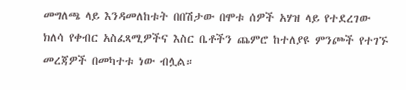መግለጫ ላይ እንዳመለከቱት በበሽታው በሞቱ ሰዎች አሃዝ ላይ የተደረገው ክለሳ የቀብር አስፈጻሚዎችና እስር ቤቶችን ጨምሮ ከተለያዩ ምንጮች የተገኙ መረጃዎች በመካተቱ ነው ብሏል።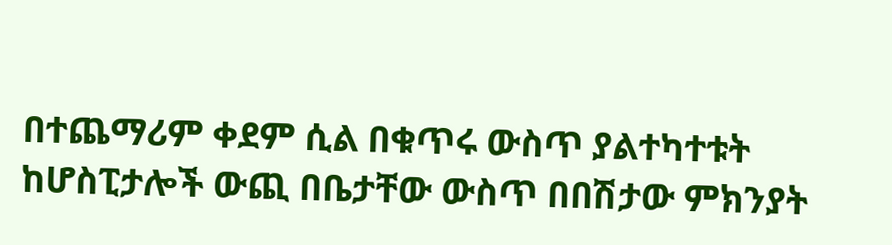በተጨማሪም ቀደም ሲል በቁጥሩ ውስጥ ያልተካተቱት ከሆስፒታሎች ውጪ በቤታቸው ውስጥ በበሽታው ምክንያት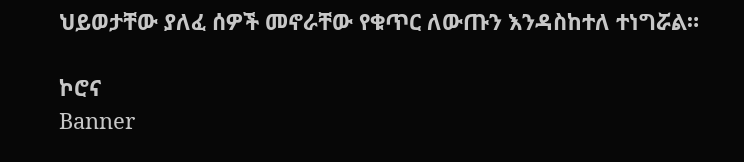ህይወታቸው ያለፈ ሰዎች መኖራቸው የቁጥር ለውጡን እንዳስከተለ ተነግሯል።

ኮሮና
Banner